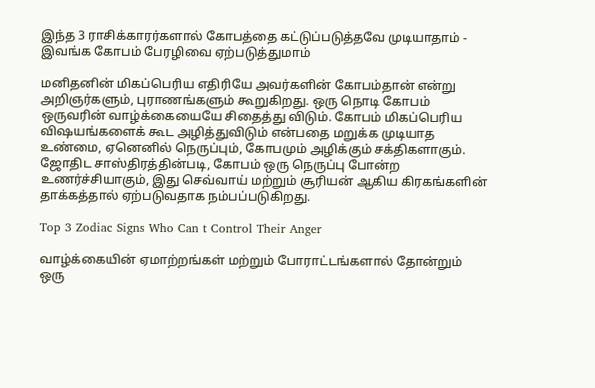இந்த 3 ராசிக்காரர்களால் கோபத்தை கட்டுப்படுத்தவே முடியாதாம் - இவங்க கோபம் பேரழிவை ஏற்படுத்துமாம்

மனிதனின் மிகப்பெரிய எதிரியே அவர்களின் கோபம்தான் என்று அறிஞர்களும், புராணங்களும் கூறுகிறது. ஒரு நொடி கோபம் ஒருவரின் வாழ்க்கையையே சிதைத்து விடும். கோபம் மிகப்பெரிய விஷயங்களைக் கூட அழித்துவிடும் என்பதை மறுக்க முடியாத உண்மை, ஏனெனில் நெருப்பும், கோபமும் அழிக்கும் சக்திகளாகும். ஜோதிட சாஸ்திரத்தின்படி, கோபம் ஒரு நெருப்பு போன்ற உணர்ச்சியாகும், இது செவ்வாய் மற்றும் சூரியன் ஆகிய கிரகங்களின் தாக்கத்தால் ஏற்படுவதாக நம்பப்படுகிறது.

Top 3 Zodiac Signs Who Can t Control Their Anger

வாழ்க்கையின் ஏமாற்றங்கள் மற்றும் போராட்டங்களால் தோன்றும் ஒரு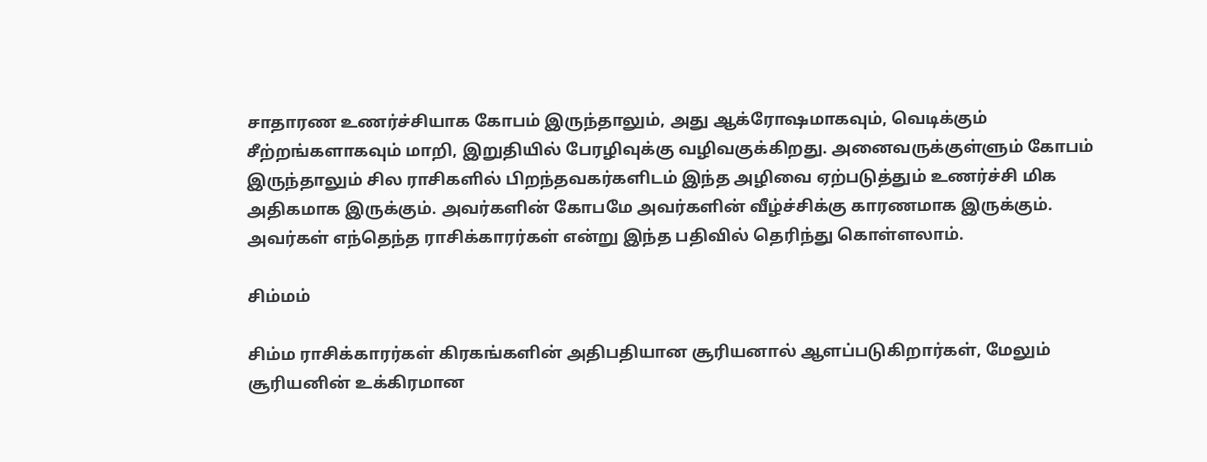சாதாரண உணர்ச்சியாக கோபம் இருந்தாலும், அது ஆக்ரோஷமாகவும், வெடிக்கும் சீற்றங்களாகவும் மாறி, இறுதியில் பேரழிவுக்கு வழிவகுக்கிறது. அனைவருக்குள்ளும் கோபம் இருந்தாலும் சில ராசிகளில் பிறந்தவகர்களிடம் இந்த அழிவை ஏற்படுத்தும் உணர்ச்சி மிக அதிகமாக இருக்கும். அவர்களின் கோபமே அவர்களின் வீழ்ச்சிக்கு காரணமாக இருக்கும். அவர்கள் எந்தெந்த ராசிக்காரர்கள் என்று இந்த பதிவில் தெரிந்து கொள்ளலாம்.

சிம்மம்

சிம்ம ராசிக்காரர்கள் கிரகங்களின் அதிபதியான சூரியனால் ஆளப்படுகிறார்கள், மேலும் சூரியனின் உக்கிரமான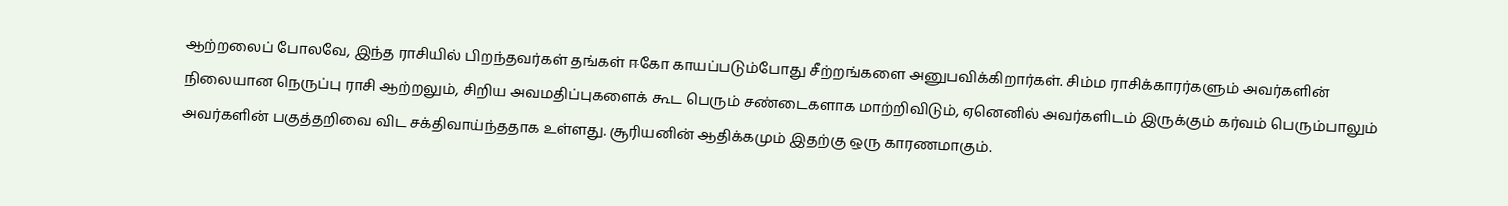ஆற்றலைப் போலவே, இந்த ராசியில் பிறந்தவர்கள் தங்கள் ஈகோ காயப்படும்போது சீற்றங்களை அனுபவிக்கிறார்கள். சிம்ம ராசிக்காரர்களும் அவர்களின் நிலையான நெருப்பு ராசி ஆற்றலும், சிறிய அவமதிப்புகளைக் கூட பெரும் சண்டைகளாக மாற்றிவிடும், ஏனெனில் அவர்களிடம் இருக்கும் கர்வம் பெரும்பாலும் அவர்களின் பகுத்தறிவை விட சக்திவாய்ந்ததாக உள்ளது. சூரியனின் ஆதிக்கமும் இதற்கு ஒரு காரணமாகும்.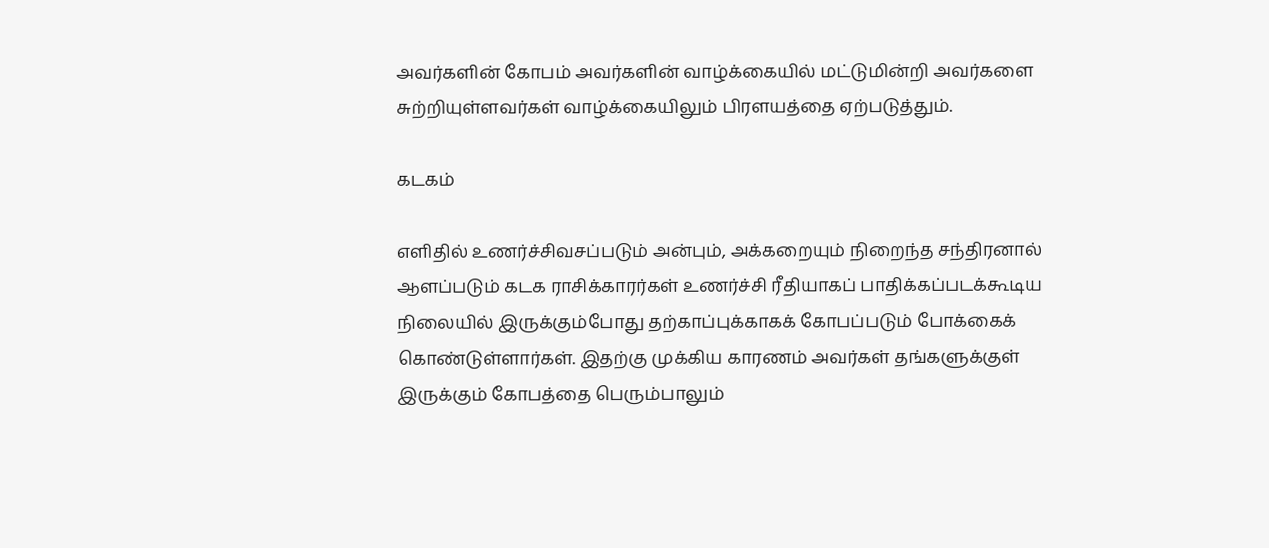அவர்களின் கோபம் அவர்களின் வாழ்க்கையில் மட்டுமின்றி அவர்களை சுற்றியுள்ளவர்கள் வாழ்க்கையிலும் பிரளயத்தை ஏற்படுத்தும்.

கடகம்

எளிதில் உணர்ச்சிவசப்படும் அன்பும், அக்கறையும் நிறைந்த சந்திரனால் ஆளப்படும் கடக ராசிக்காரர்கள் உணர்ச்சி ரீதியாகப் பாதிக்கப்படக்கூடிய நிலையில் இருக்கும்போது தற்காப்புக்காகக் கோபப்படும் போக்கைக் கொண்டுள்ளார்கள். இதற்கு முக்கிய காரணம் அவர்கள் தங்களுக்குள் இருக்கும் கோபத்தை பெரும்பாலும்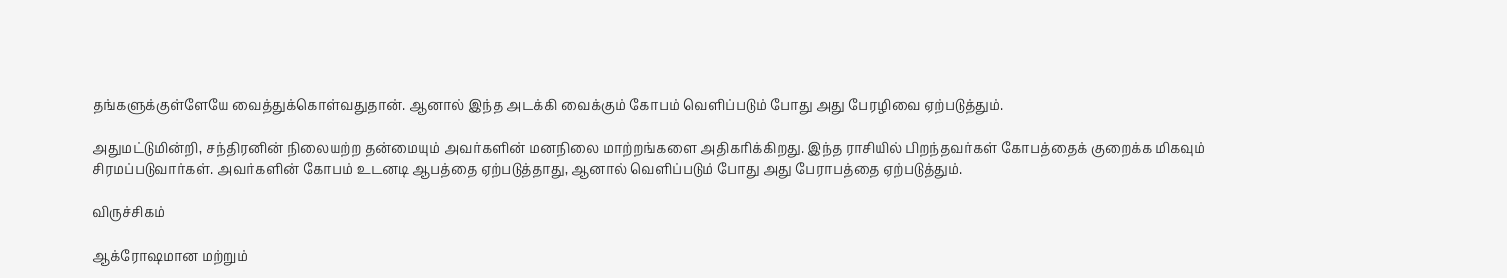தங்களுக்குள்ளேயே வைத்துக்கொள்வதுதான். ஆனால் இந்த அடக்கி வைக்கும் கோபம் வெளிப்படும் போது அது பேரழிவை ஏற்படுத்தும்.

அதுமட்டுமின்றி, சந்திரனின் நிலையற்ற தன்மையும் அவர்களின் மனநிலை மாற்றங்களை அதிகரிக்கிறது. இந்த ராசியில் பிறந்தவர்கள் கோபத்தைக் குறைக்க மிகவும் சிரமப்படுவார்கள். அவர்களின் கோபம் உடனடி ஆபத்தை ஏற்படுத்தாது, ஆனால் வெளிப்படும் போது அது பேராபத்தை ஏற்படுத்தும்.

விருச்சிகம்

ஆக்ரோஷமான மற்றும்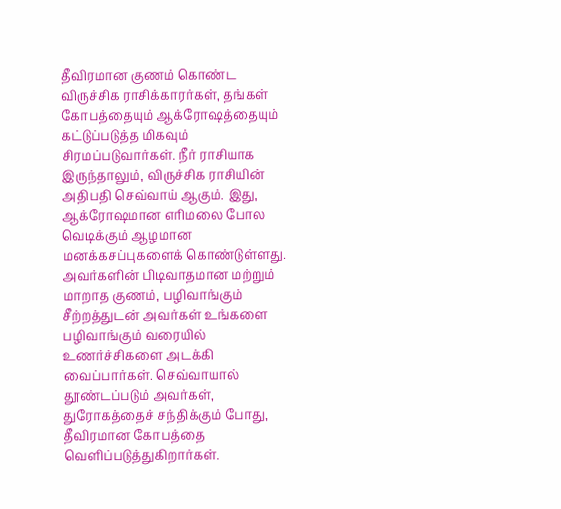தீவிரமான குணம் கொண்ட விருச்சிக ராசிக்காரர்கள், தங்கள் கோபத்தையும் ஆக்ரோஷத்தையும் கட்டுப்படுத்த மிகவும் சிரமப்படுவார்கள். நீர் ராசியாக இருந்தாலும், விருச்சிக ராசியின் அதிபதி செவ்வாய் ஆகும். இது, ஆக்ரோஷமான எரிமலை போல வெடிக்கும் ஆழமான மனக்கசப்புகளைக் கொண்டுள்ளது. அவர்களின் பிடிவாதமான மற்றும் மாறாத குணம், பழிவாங்கும் சீற்றத்துடன் அவர்கள் உங்களை பழிவாங்கும் வரையில் உணர்ச்சிகளை அடக்கி வைப்பார்கள். செவ்வாயால் தூண்டப்படும் அவர்கள், துரோகத்தைச் சந்திக்கும் போது, தீவிரமான கோபத்தை வெளிப்படுத்துகிறார்கள்.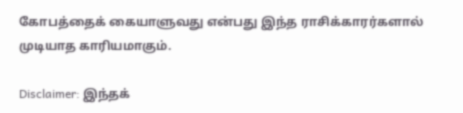கோபத்தைக் கையாளுவது என்பது இந்த ராசிக்காரர்களால் முடியாத காரியமாகும்.

Disclaimer: இந்தக்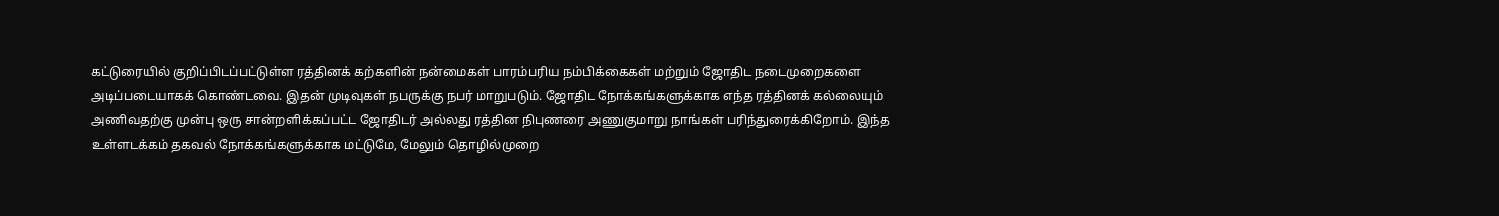கட்டுரையில் குறிப்பிடப்பட்டுள்ள ரத்தினக் கற்களின் நன்மைகள் பாரம்பரிய நம்பிக்கைகள் மற்றும் ஜோதிட நடைமுறைகளை அடிப்படையாகக் கொண்டவை. இதன் முடிவுகள் நபருக்கு நபர் மாறுபடும். ஜோதிட நோக்கங்களுக்காக எந்த ரத்தினக் கல்லையும் அணிவதற்கு முன்பு ஒரு சான்றளிக்கப்பட்ட ஜோதிடர் அல்லது ரத்தின நிபுணரை அணுகுமாறு நாங்கள் பரிந்துரைக்கிறோம். இந்த உள்ளடக்கம் தகவல் நோக்கங்களுக்காக மட்டுமே, மேலும் தொழில்முறை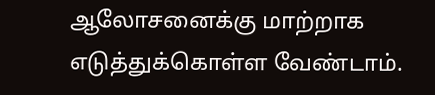ஆலோசனைக்கு மாற்றாக எடுத்துக்கொள்ள வேண்டாம்.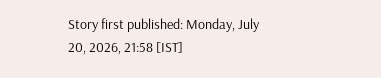Story first published: Monday, July 20, 2026, 21:58 [IST]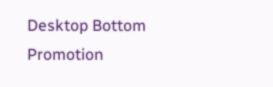Desktop Bottom Promotion